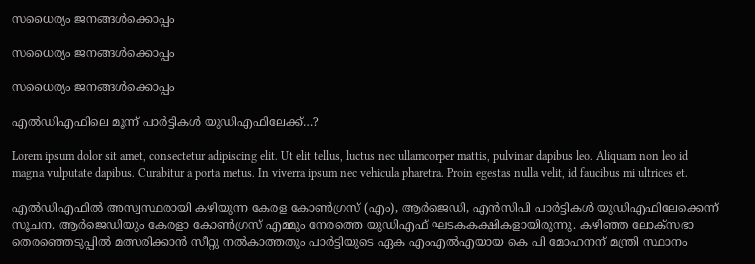സധൈര്യം ജനങ്ങൾക്കൊപ്പം

സധൈര്യം ജനങ്ങൾക്കൊപ്പം

സധൈര്യം ജനങ്ങൾക്കൊപ്പം

എൽഡിഎഫിലെ മൂന്ന് പാര്‍ട്ടികള്‍ യുഡിഎഫിലേക്ക്…?

Lorem ipsum dolor sit amet, consectetur adipiscing elit. Ut elit tellus, luctus nec ullamcorper mattis, pulvinar dapibus leo. Aliquam non leo id magna vulputate dapibus. Curabitur a porta metus. In viverra ipsum nec vehicula pharetra. Proin egestas nulla velit, id faucibus mi ultrices et.

എല്‍ഡിഎഫില്‍ അസ്വസ്ഥരായി കഴിയുന്ന കേരള കോണ്‍ഗ്രസ് (എം), ആര്‍ജെഡി, എന്‍സിപി പാര്‍ട്ടികൾ യുഡിഎഫിലേക്കെന്ന് സൂചന. ആര്‍ജെഡിയും കേരളാ കോണ്‍ഗ്രസ് എമ്മും നേരത്തെ യുഡിഎഫ് ഘടകകക്ഷികളായിരുന്നു. കഴിഞ്ഞ ലോക്‌സഭാ തെരഞ്ഞെടുപ്പില്‍ മത്സരിക്കാന്‍ സീറ്റു നല്‍കാത്തതും പാര്‍ട്ടിയുടെ ഏക എംഎല്‍എയായ കെ പി മോഹനന് മന്ത്രി സ്ഥാനം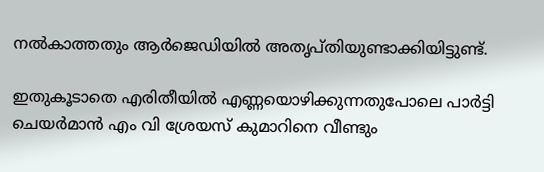നല്‍കാത്തതും ആര്‍ജെഡിയില്‍ അതൃപ്തിയുണ്ടാക്കിയിട്ടുണ്ട്.

ഇതുകൂടാതെ എരിതീയില്‍ എണ്ണയൊഴിക്കുന്നതുപോലെ പാര്‍ട്ടി ചെയര്‍മാന്‍ എം വി ശ്രേയസ് കുമാറിനെ വീണ്ടും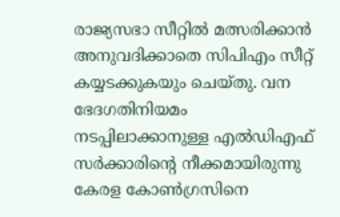രാജ്യസഭാ സീറ്റില്‍ മത്സരിക്കാന്‍ അനുവദിക്കാതെ സിപിഎം സീറ്റ് കയ്യടക്കുകയും ചെയ്തു. വന ഭേദഗതിനിയമം നടപ്പിലാക്കാനുള്ള എല്‍ഡിഎഫ് സര്‍ക്കാരിന്റെ നീക്കമായിരുന്നു കേരള കോണ്‍ഗ്രസിനെ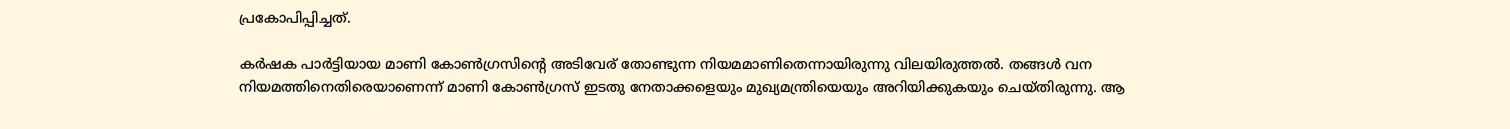പ്രകോപിപ്പിച്ചത്.

കര്‍ഷക പാര്‍ട്ടിയായ മാണി കോണ്‍ഗ്രസിന്റെ അടിവേര് തോണ്ടുന്ന നിയമമാണിതെന്നായിരുന്നു വിലയിരുത്തല്‍. തങ്ങള്‍ വന നിയമത്തിനെതിരെയാണെന്ന് മാണി കോണ്‍ഗ്രസ് ഇടതു നേതാക്കളെയും മുഖ്യമന്ത്രിയെയും അറിയിക്കുകയും ചെയ്തിരുന്നു. ആ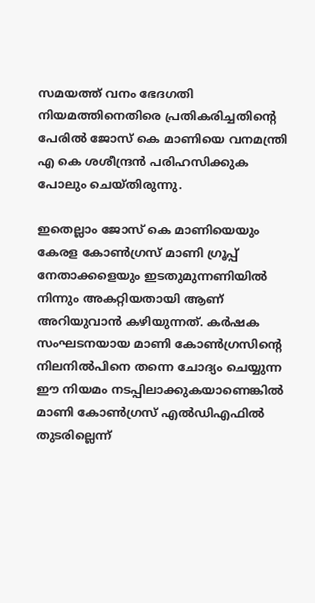സമയത്ത് വനം ഭേദഗതി നിയമത്തിനെതിരെ പ്രതികരിച്ചതിന്റെ പേരിൽ ജോസ് കെ മാണിയെ വനമന്ത്രി എ കെ ശശീന്ദ്രൻ പരിഹസിക്കുക പോലും ചെയ്തിരുന്നു.

ഇതെല്ലാം ജോസ് കെ മാണിയെയും കേരള കോൺഗ്രസ് മാണി ഗ്രൂപ്പ് നേതാക്കളെയും ഇടതുമുന്നണിയിൽ നിന്നും അകറ്റിയതായി ആണ് അറിയുവാൻ കഴിയുന്നത്. കര്‍ഷക സംഘടനയായ മാണി കോണ്‍ഗ്രസിന്റെ നിലനില്‍പിനെ തന്നെ ചോദ്യം ചെയ്യുന്ന ഈ നിയമം നടപ്പിലാക്കുകയാണെങ്കില്‍ മാണി കോണ്‍ഗ്രസ് എല്‍ഡിഎഫില്‍ തുടരില്ലെന്ന്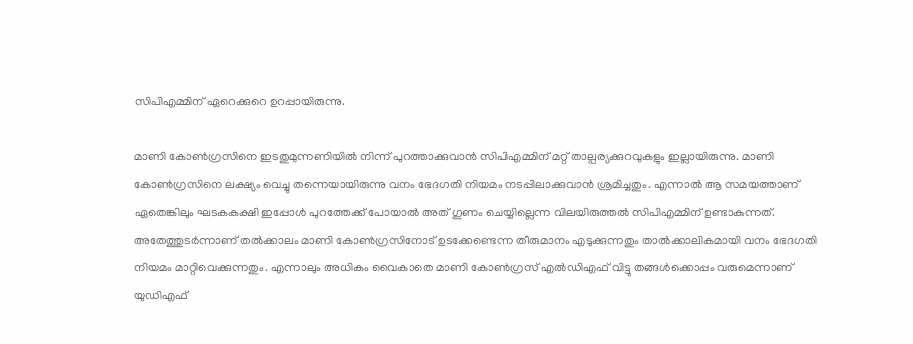സിപിഎമ്മിന് ഏറെക്കുറെ ഉറപ്പായിരുന്നു.

മാണി കോൺഗ്രസിനെ ഇടതുമുന്നണിയിൽ നിന്ന് പുറത്താക്കുവാൻ സിപിഎമ്മിന് മറ്റ് താല്പര്യക്കുറവുകളും ഇല്ലായിരുന്നു. മാണി കോൺഗ്രസിനെ ലക്ഷ്യം വെച്ചു തന്നെയായിരുന്നു വനം ഭേദഗതി നിയമം നടപ്പിലാക്കുവാൻ ശ്രമിച്ചതും. എന്നാൽ ആ സമയത്താണ് ഏതെങ്കിലും ഘടകകക്ഷി ഇപ്പോൾ പുറത്തേക്ക് പോയാൽ അത് ഗുണം ചെയ്യില്ലെന്ന വിലയിരുത്തൽ സിപിഎമ്മിന് ഉണ്ടാകുന്നത്. അതേത്തുടർന്നാണ് തൽക്കാലം മാണി കോൺഗ്രസിനോട് ഉടക്കേണ്ടെന്ന തീരുമാനം എടുക്കുന്നതും താൽക്കാലികമായി വനം ഭേദഗതി നിയമം മാറ്റിവെക്കുന്നതും. എന്നാലും അധികം വൈകാതെ മാണി കോൺഗ്രസ് എൽഡിഎഫ് വിട്ടു തങ്ങൾക്കൊപ്പം വരുമെന്നാണ് യുഡിഎഫ്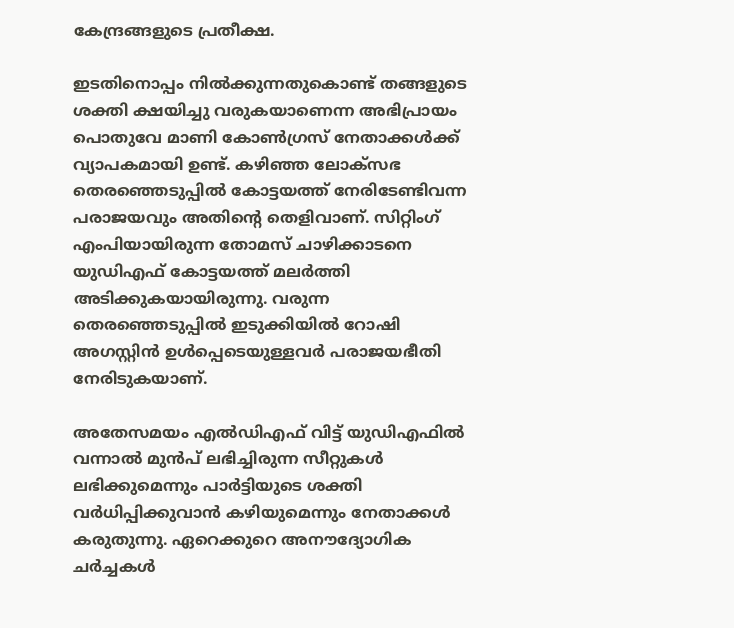കേന്ദ്രങ്ങളുടെ പ്രതീക്ഷ.

ഇടതിനൊപ്പം നിൽക്കുന്നതുകൊണ്ട് തങ്ങളുടെ ശക്തി ക്ഷയിച്ചു വരുകയാണെന്ന അഭിപ്രായം പൊതുവേ മാണി കോൺഗ്രസ് നേതാക്കൾക്ക് വ്യാപകമായി ഉണ്ട്. കഴിഞ്ഞ ലോക്സഭ തെരഞ്ഞെടുപ്പിൽ കോട്ടയത്ത് നേരിടേണ്ടിവന്ന പരാജയവും അതിന്റെ തെളിവാണ്. സിറ്റിംഗ് എംപിയായിരുന്ന തോമസ് ചാഴിക്കാടനെ യുഡിഎഫ് കോട്ടയത്ത് മലർത്തി അടിക്കുകയായിരുന്നു. വരുന്ന തെരഞ്ഞെടുപ്പിൽ ഇടുക്കിയിൽ റോഷി അഗസ്റ്റിൻ ഉൾപ്പെടെയുള്ളവർ പരാജയഭീതി നേരിടുകയാണ്.

അതേസമയം എൽഡിഎഫ് വിട്ട് യുഡിഎഫിൽ വന്നാൽ മുൻപ് ലഭിച്ചിരുന്ന സീറ്റുകൾ ലഭിക്കുമെന്നും പാർട്ടിയുടെ ശക്തി വർധിപ്പിക്കുവാൻ കഴിയുമെന്നും നേതാക്കൾ കരുതുന്നു. ഏറെക്കുറെ അനൗദ്യോഗിക ചർച്ചകൾ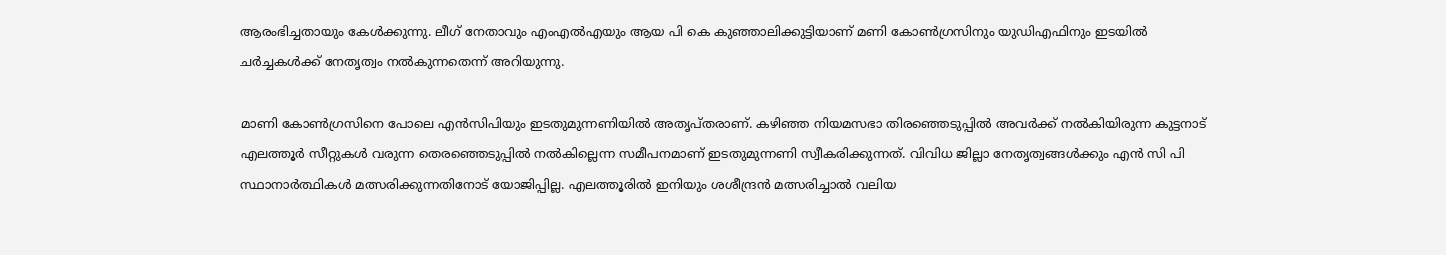ആരംഭിച്ചതായും കേൾക്കുന്നു. ലീഗ് നേതാവും എംഎൽഎയും ആയ പി കെ കുഞ്ഞാലിക്കുട്ടിയാണ് മണി കോൺഗ്രസിനും യുഡിഎഫിനും ഇടയിൽ ചർച്ചകൾക്ക് നേതൃത്വം നൽകുന്നതെന്ന് അറിയുന്നു.

മാണി കോൺഗ്രസിനെ പോലെ എൻസിപിയും ഇടതുമുന്നണിയിൽ അതൃപ്തരാണ്. കഴിഞ്ഞ നിയമസഭാ തിരഞ്ഞെടുപ്പിൽ അവർക്ക് നൽകിയിരുന്ന കുട്ടനാട് എലത്തൂർ സീറ്റുകൾ വരുന്ന തെരഞ്ഞെടുപ്പിൽ നൽകില്ലെന്ന സമീപനമാണ് ഇടതുമുന്നണി സ്വീകരിക്കുന്നത്. വിവിധ ജില്ലാ നേതൃത്വങ്ങൾക്കും എൻ സി പി സ്ഥാനാർത്ഥികൾ മത്സരിക്കുന്നതിനോട് യോജിപ്പില്ല. എലത്തൂരിൽ ഇനിയും ശശീന്ദ്രൻ മത്സരിച്ചാൽ വലിയ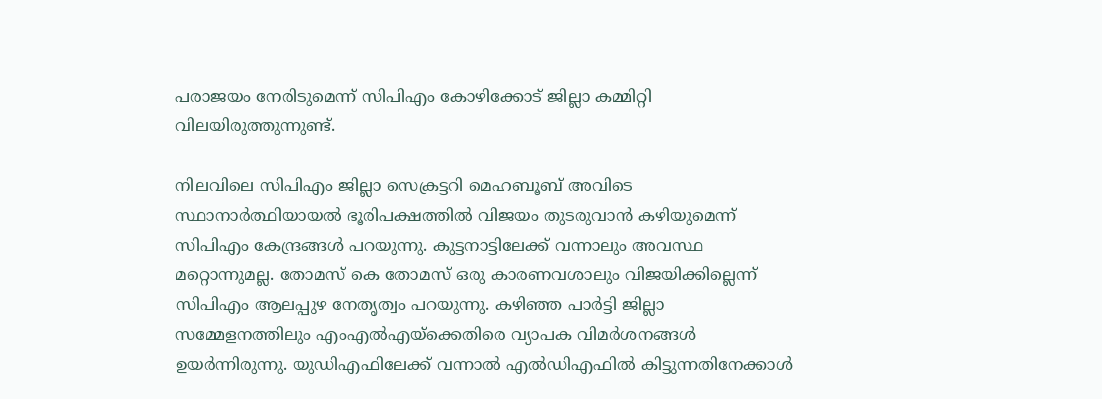പരാജയം നേരിടുമെന്ന് സിപിഎം കോഴിക്കോട് ജില്ലാ കമ്മിറ്റി വിലയിരുത്തുന്നുണ്ട്.

നിലവിലെ സിപിഎം ജില്ലാ സെക്രട്ടറി മെഹബൂബ് അവിടെ സ്ഥാനാർത്ഥിയായൽ ഭൂരിപക്ഷത്തിൽ വിജയം തുടരുവാൻ കഴിയുമെന്ന് സിപിഎം കേന്ദ്രങ്ങൾ പറയുന്നു. കുട്ടനാട്ടിലേക്ക് വന്നാലും അവസ്ഥ മറ്റൊന്നുമല്ല. തോമസ് കെ തോമസ് ഒരു കാരണവശാലും വിജയിക്കില്ലെന്ന് സിപിഎം ആലപ്പുഴ നേതൃത്വം പറയുന്നു. കഴിഞ്ഞ പാർട്ടി ജില്ലാ സമ്മേളനത്തിലും എംഎൽഎയ്ക്കെതിരെ വ്യാപക വിമർശനങ്ങൾ ഉയർന്നിരുന്നു. യുഡിഎഫിലേക്ക് വന്നാൽ എൽഡിഎഫിൽ കിട്ടുന്നതിനേക്കാൾ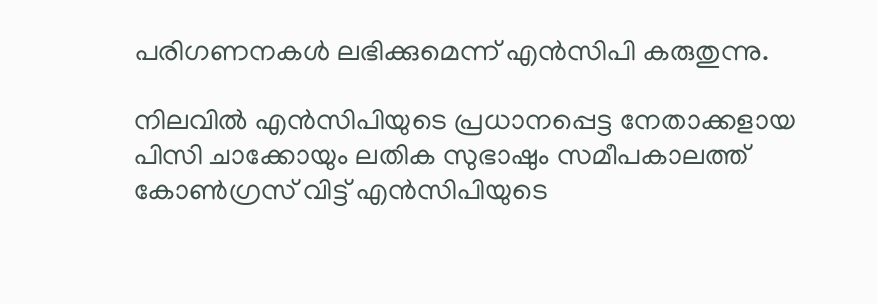പരിഗണനകൾ ലഭിക്കുമെന്ന് എൻസിപി കരുതുന്നു.

നിലവിൽ എൻസിപിയുടെ പ്രധാനപ്പെട്ട നേതാക്കളായ പിസി ചാക്കോയും ലതിക സുഭാഷും സമീപകാലത്ത് കോൺഗ്രസ് വിട്ട് എൻസിപിയുടെ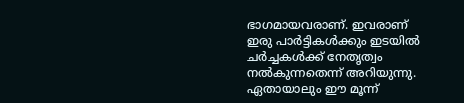ഭാഗമായവരാണ്. ഇവരാണ് ഇരു പാർട്ടികൾക്കും ഇടയിൽ ചർച്ചകൾക്ക് നേതൃത്വം നൽകുന്നതെന്ന് അറിയുന്നു. ഏതായാലും ഈ മൂന്ന്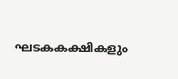ഘടകകക്ഷികളും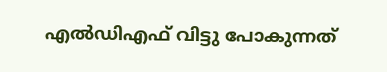എൽഡിഎഫ് വിട്ടു പോകുന്നത്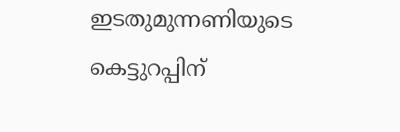ഇടതുമുന്നണിയുടെ കെട്ടുറപ്പിന്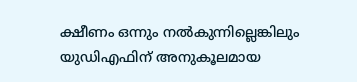ക്ഷീണം ഒന്നും നൽകുന്നില്ലെങ്കിലും യുഡിഎഫിന് അനുകൂലമായ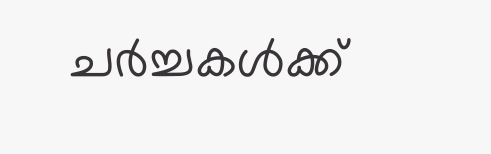ചർച്ചകൾക്ക്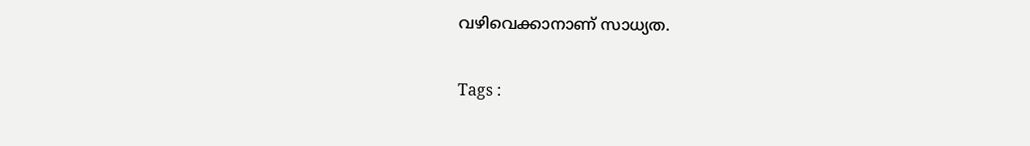വഴിവെക്കാനാണ് സാധ്യത.

Tags :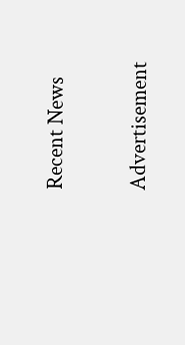Recent News

Advertisement